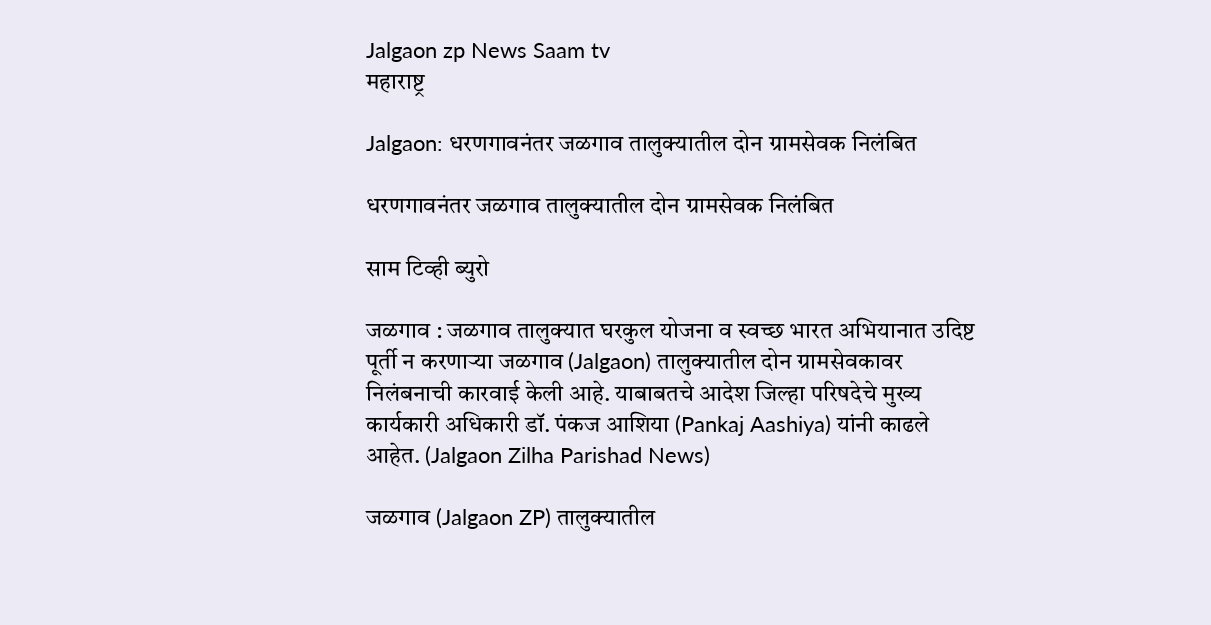Jalgaon zp News Saam tv
महाराष्ट्र

Jalgaon: धरणगावनंतर जळगाव तालुक्यातील दोन ग्रामसेवक निलंबित

धरणगावनंतर जळगाव तालुक्यातील दोन ग्रामसेवक निलंबित

साम टिव्ही ब्युरो

जळगाव : जळगाव तालुक्यात घरकुल योजना व स्वच्छ भारत अभियानात उदिष्ट पूर्ती न करणाऱ्या जळगाव (Jalgaon) तालुक्यातील दोन ग्रामसेवकावर निलंबनाची कारवाई केली आहे. याबाबतचे आदेश जिल्‍हा परिषदेचे मुख्य कार्यकारी अधिकारी डॉ. पंकज आशिया (Pankaj Aashiya) यांनी काढले आहेत. (Jalgaon Zilha Parishad News)

जळगाव (Jalgaon ZP) तालुक्यातील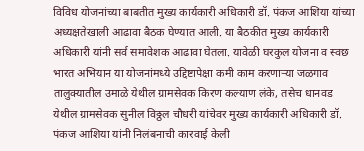विविध योजनांच्या बाबतीत मुख्य कार्यकारी अधिकारी डॉ. पंकज आशिया यांच्‍या अध्यक्षतेखाली आढावा बैठक घेण्यात आली. या बैठकीत मुख्य कार्यकारी अधिकारी यांनी सर्व समावेशक आढावा घेतला. यावेळी घरकुल योजना व स्वछ भारत अभियान या योजनांमध्ये उद्दिष्टापेक्षा कमी काम करणाऱ्या जळगाव तालुक्यातील उमाळे येथील ग्रामसेवक किरण कल्याण लंके, तसेच धानवड येथील ग्रामसेवक सुनील विठ्ठल चौधरी यांचेवर मुख्य कार्यकारी अधिकारी डॉ. पंकज आशिया यांनी निलंबनाची कारवाई केली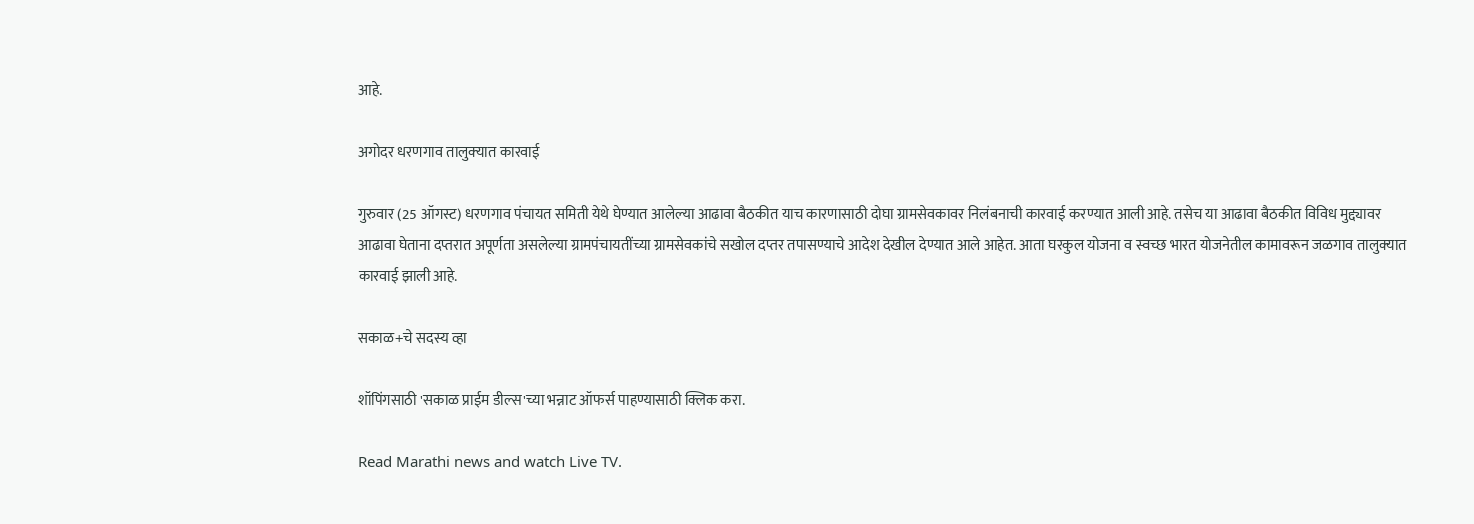आहे.

अगोदर धरणगाव तालुक्‍यात कारवाई

गुरुवार (25 ऑगस्‍ट) धरणगाव पंचायत समिती येथे घेण्यात आलेल्या आढावा बैठकीत याच कारणासाठी दोघा ग्रामसेवकावर निलंबनाची कारवाई करण्यात आली आहे. तसेच या आढावा बैठकीत विविध मुद्द्यावर आढावा घेताना दप्तरात अपूर्णता असलेल्या ग्रामपंचायतींच्या ग्रामसेवकांचे सखोल दप्तर तपासण्याचे आदेश देखील देण्यात आले आहेत. आता घरकुल योजना व स्वच्छ भारत योजनेतील कामावरून जळगाव तालुक्‍यात कारवाई झाली आहे.

सकाळ+चे सदस्य व्हा

शॉपिंगसाठी 'सकाळ प्राईम डील्स'च्या भन्नाट ऑफर्स पाहण्यासाठी क्लिक करा.

Read Marathi news and watch Live TV.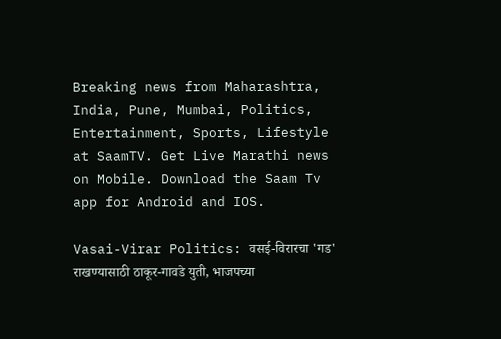Breaking news from Maharashtra, India, Pune, Mumbai, Politics, Entertainment, Sports, Lifestyle at SaamTV. Get Live Marathi news on Mobile. Download the Saam Tv app for Android and IOS.

Vasai-Virar Politics: वसई-विरारचा 'गड' राखण्यासाठी ठाकूर-गावडे युती, भाजपच्या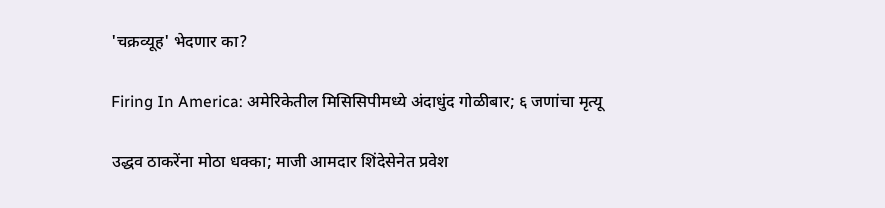'चक्रव्यूह' भेदणार का?

Firing In America: अमेरिकेतील मिसिसिपीमध्ये अंदाधुंद गोळीबार; ६ जणांचा मृत्यू

उद्धव ठाकरेंना मोठा धक्का; माजी आमदार शिंदेसेनेत प्रवेश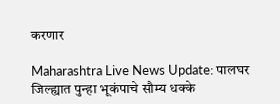करणार

Maharashtra Live News Update: पालघर जिल्ह्यात पुन्हा भूकंपाचे सौम्य धक्के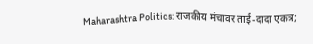Maharashtra Politics: राजकीय मंचावर ताई-दादा एकत्र;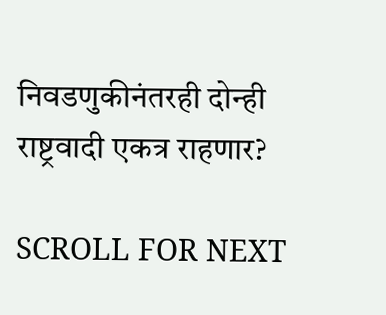निवडणुकीनंतरही दोन्ही राष्ट्रवादी एकत्र राहणार?

SCROLL FOR NEXT